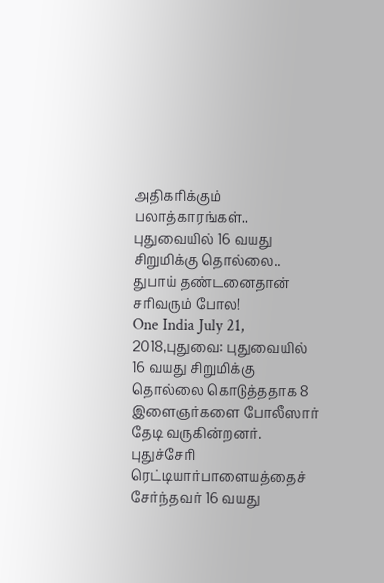அதிகரிக்கும் பலாத்காரங்கள்.. புதுவையில் 16 வயது சிறுமிக்கு தொல்லை.. துபாய் தண்டனைதான் சரிவரும் போல!
One India July 21, 2018,புதுவை: புதுவையில் 16 வயது சிறுமிக்கு தொல்லை கொடுத்ததாக 8 இளைஞர்களை போலீஸார் தேடி வருகின்றனர். புதுச்சேரி ரெட்டியார்பாளையத்தைச் சேர்ந்தவர் 16 வயது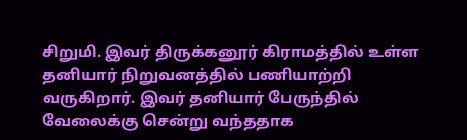சிறுமி. இவர் திருக்கனூர் கிராமத்தில் உள்ள தனியார் நிறுவனத்தில் பணியாற்றி வருகிறார். இவர் தனியார் பேருந்தில் வேலைக்கு சென்று வந்ததாக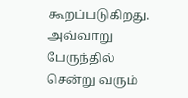கூறப்படுகிறது. அவ்வாறு பேருந்தில் சென்று வரும்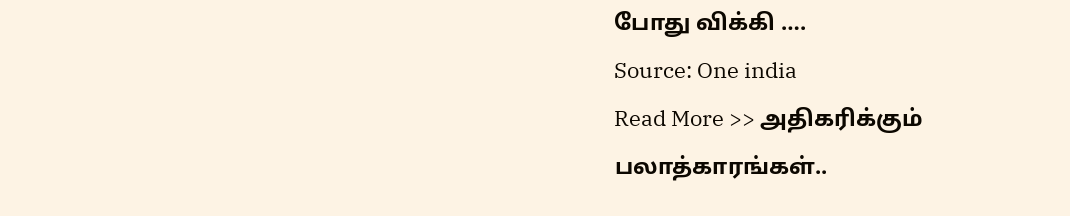போது விக்கி ….
Source: One india
Read More >> அதிகரிக்கும் பலாத்காரங்கள்..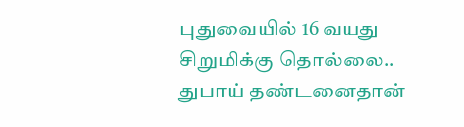புதுவையில் 16 வயது சிறுமிக்கு தொல்லை.. துபாய் தண்டனைதான்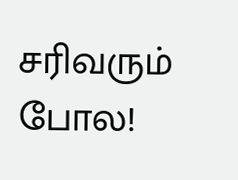சரிவரும் போல!